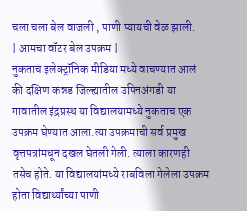चला चला बेल वाजली , पाणी प्यायची वेळ झाली.
| आमचा वॉटर बेल उपक्रम |
नुकताच इलेक्ट्रॉनिक मीडिया मध्ये वाचण्यात आलं की दक्षिण कन्नड जिल्ह्यातील उपिनअंगडी या गावातील इंद्रप्रस्थ या विद्यालयामध्ये नुकताच एक उपक्रम घेण्यात आला.त्या उपक्रमाची सर्व प्रमुख वृत्तपत्रांमधून दखल घेतली गेली. त्याला कारणही तसेच होते. या विद्यालयांमध्ये राबविला गेलेला उपक्रम होता विद्यार्थ्यांच्या पाणी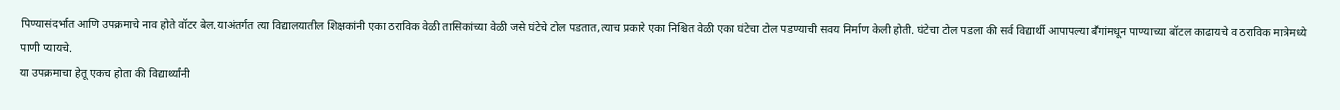पिण्यासंदर्भात आणि उपक्रमाचे नाव होते वॉटर बेल.याअंतर्गत त्या विद्यालयातील शिक्षकांनी एका ठराविक वेळी तासिकांच्या वेळी जसे घंटेचे टोल पडतात,त्याच प्रकारे एका निश्चित वेळी एका घंटेचा टोल पडण्याची सवय निर्माण केली होती. घंटेचा टोल पडला की सर्व विद्यार्थी आपापल्या बॕगांमधून पाण्याच्या बॉटल काढायचे व ठराविक मात्रेमध्ये पाणी प्यायचे.
या उपक्रमाचा हेतू एकच होता की विद्यार्थ्यांनी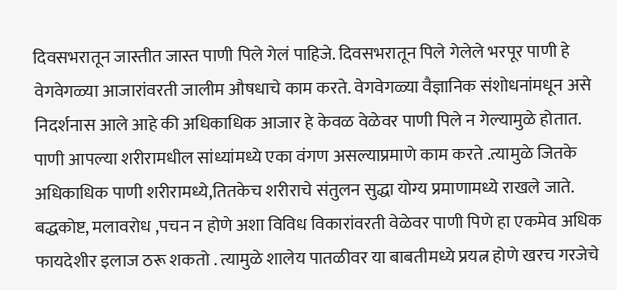दिवसभरातून जास्तीत जास्त पाणी पिले गेलं पाहिजे. दिवसभरातून पिले गेलेले भरपूर पाणी हे वेगवेगळ्या आजारांवरती जालीम औषधाचे काम करते. वेगवेगळ्या वैज्ञानिक संशोधनांमधून असे निदर्शनास आले आहे की अधिकाधिक आजार हे केवळ वेळेवर पाणी पिले न गेल्यामुळे होतात. पाणी आपल्या शरीरामधील सांध्यांमध्ये एका वंगण असल्याप्रमाणे काम करते .त्यामुळे जितके अधिकाधिक पाणी शरीरामध्ये,तितकेच शरीराचे संतुलन सुद्धा योग्य प्रमाणामध्ये राखले जाते. बद्धकोष्ट, मलावरोध ,पचन न होणे अशा विविध विकारांवरती वेळेवर पाणी पिणे हा एकमेव अधिक फायदेशीर इलाज ठरू शकतो . त्यामुळे शालेय पातळीवर या बाबतीमध्ये प्रयत्न होणे खरच गरजेचे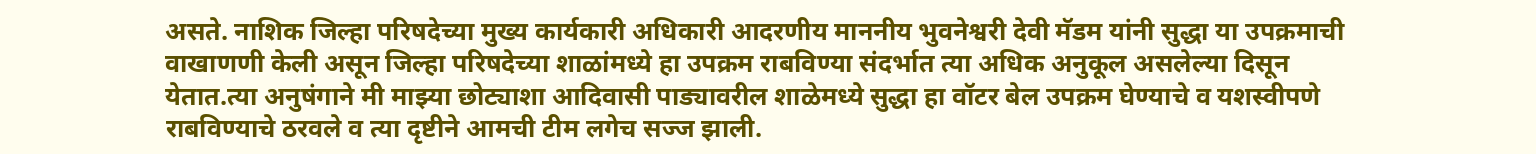असते. नाशिक जिल्हा परिषदेच्या मुख्य कार्यकारी अधिकारी आदरणीय माननीय भुवनेश्वरी देवी मॅडम यांनी सुद्धा या उपक्रमाची वाखाणणी केली असून जिल्हा परिषदेच्या शाळांमध्ये हा उपक्रम राबविण्या संदर्भात त्या अधिक अनुकूल असलेल्या दिसून येतात.त्या अनुषंगाने मी माझ्या छोट्याशा आदिवासी पाड्यावरील शाळेमध्ये सुद्धा हा वॉटर बेल उपक्रम घेण्याचे व यशस्वीपणे राबविण्याचे ठरवले व त्या दृष्टीने आमची टीम लगेच सज्ज झाली.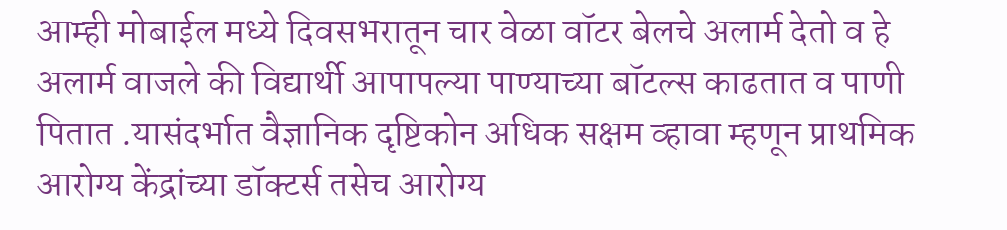आम्ही मोबाईल मध्ये दिवसभरातून चार वेळा वॉटर बेलचे अलार्म देतो व हे अलार्म वाजले की विद्यार्थी आपापल्या पाण्याच्या बॉटल्स काढतात व पाणी पितात .यासंदर्भात वैज्ञानिक दृष्टिकोन अधिक सक्षम व्हावा म्हणून प्राथमिक आरोग्य केंद्रांच्या डॉक्टर्स तसेच आरोग्य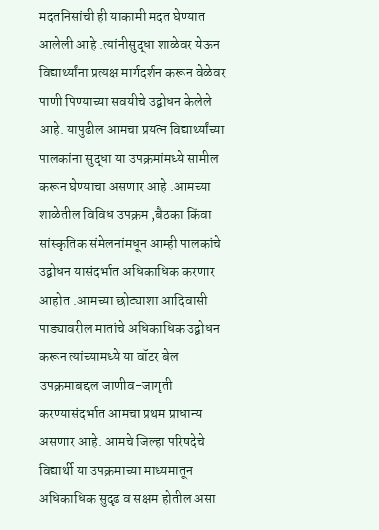मदतनिसांची ही याकामी मदत घेण्यात आलेली आहे .त्यांनीसुद्धा शाळेवर येऊन विद्यार्थ्यांना प्रत्यक्ष मार्गदर्शन करून वेळेवर पाणी पिण्याच्या सवयीचे उद्बोधन केलेले आहे. यापुढील आमचा प्रयत्न विद्यार्थ्यांच्या पालकांना सुद्धा या उपक्रमांमध्ये सामील करून घेण्याचा असणार आहे .आमच्या शाळेतील विविध उपक्रम ,बैठका किंवा सांस्कृतिक संमेलनांमधून आम्ही पालकांचे उद्बोधन यासंदर्भात अधिकाधिक करणार आहोत .आमच्या छोट्याशा आदिवासी पाड्यावरील मातांचे अधिकाधिक उद्बोधन करून त्यांच्यामध्ये या वॉटर बेल उपक्रमाबद्दल जाणीव-जागृती करण्यासंदर्भात आमचा प्रथम प्राधान्य असणार आहे. आमचे जिल्हा परिषदेचे विद्यार्थी या उपक्रमाच्या माध्यमातून अधिकाधिक सुदृढ व सक्षम होतील असा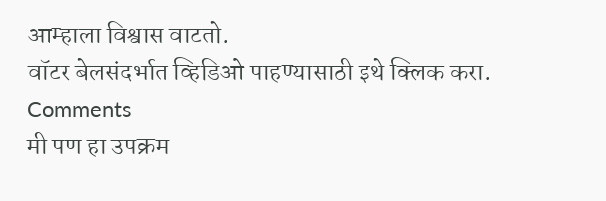आम्हाला विश्वास वाटतो.
वॉटर बेलसंदर्भात व्हिडिओ पाहण्यासाठी इथे क्लिक करा.
Comments
मी पण हा उपक्रम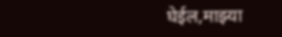घेईल,माझ्या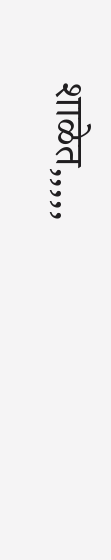शाळेत,,,,,